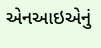એનઆઇએનું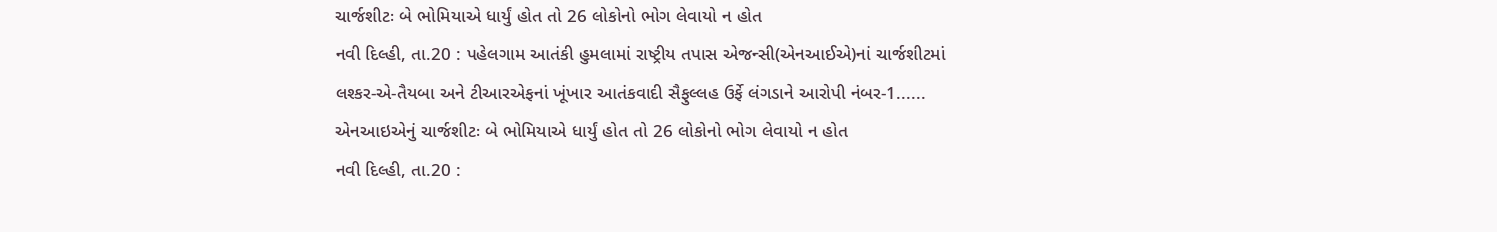ચાર્જશીટઃ બે ભોમિયાએ ધાર્યું હોત તો 26 લોકોનો ભોગ લેવાયો ન હોત
નવી દિલ્હી, તા.20 : પહેલગામ આતંકી હુમલામાં રાષ્ટ્રીય તપાસ એજન્સી(એનઆઈએ)નાં ચાર્જશીટમાં લશ્કર-એ-તૈયબા અને ટીઆરએફનાં ખૂંખાર આતંકવાદી સૈફુલ્લહ ઉર્ફે લંગડાને આરોપી નંબર-1......
એનઆઇએનું ચાર્જશીટઃ બે ભોમિયાએ ધાર્યું હોત તો 26 લોકોનો ભોગ લેવાયો ન હોત
નવી દિલ્હી, તા.20 :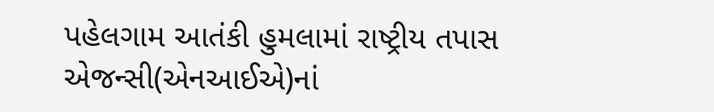પહેલગામ આતંકી હુમલામાં રાષ્ટ્રીય તપાસ એજન્સી(એનઆઈએ)નાં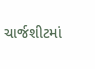ચાર્જશીટમાં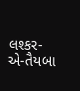લશ્કર-એ-તૈયબા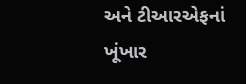અને ટીઆરએફનાં ખૂંખાર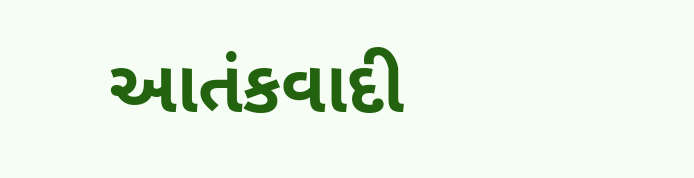આતંકવાદી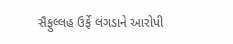સૈફુલ્લહ ઉર્ફે લંગડાને આરોપી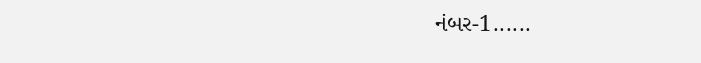નંબર-1......